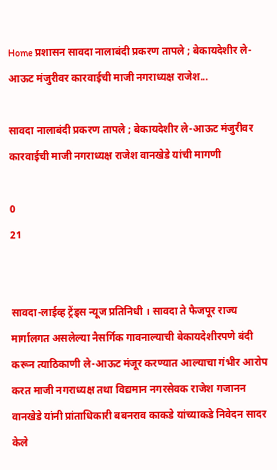Home प्रशासन सावदा नालाबंदी प्रकरण तापले ; बेकायदेशीर ले-आऊट मंजुरीवर कारवाईची माजी नगराध्यक्ष राजेश...

सावदा नालाबंदी प्रकरण तापले ; बेकायदेशीर ले-आऊट मंजुरीवर कारवाईची माजी नगराध्यक्ष राजेश वानखेडे यांची मागणी

0
21


सावदा-लाईव्ह ट्रेंड्स न्यूज प्रतिनिधी । सावदा ते फैजपूर राज्य मार्गालगत असलेल्या नैसर्गिक गावनाल्याची बेकायदेशीरपणे बंदी करून त्याठिकाणी ले-आऊट मंजूर करण्यात आल्याचा गंभीर आरोप करत माजी नगराध्यक्ष तथा विद्यमान नगरसेवक राजेश गजानन वानखेडे यांनी प्रांताधिकारी बबनराव काकडे यांच्याकडे निवेदन सादर केले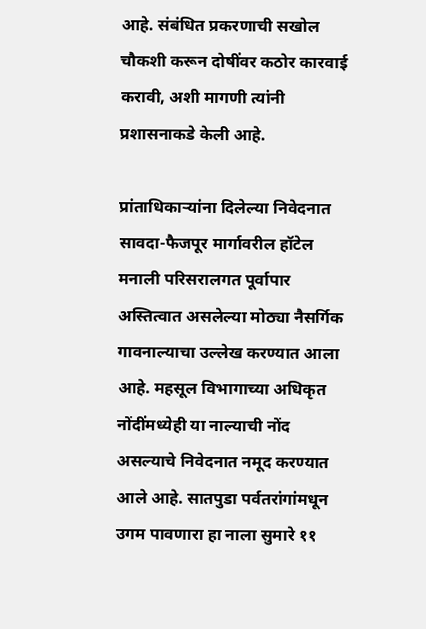आहे. संबंधित प्रकरणाची सखोल चौकशी करून दोषींवर कठोर कारवाई करावी, अशी मागणी त्यांनी प्रशासनाकडे केली आहे.

प्रांताधिकाऱ्यांना दिलेल्या निवेदनात सावदा-फैजपूर मार्गावरील हॉटेल मनाली परिसरालगत पूर्वापार अस्तित्वात असलेल्या मोठ्या नैसर्गिक गावनाल्याचा उल्लेख करण्यात आला आहे. महसूल विभागाच्या अधिकृत नोंदींमध्येही या नाल्याची नोंद असल्याचे निवेदनात नमूद करण्यात आले आहे. सातपुडा पर्वतरांगांमधून उगम पावणारा हा नाला सुमारे ११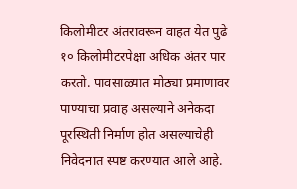किलोमीटर अंतरावरून वाहत येत पुढे १० किलोमीटरपेक्षा अधिक अंतर पार करतो. पावसाळ्यात मोठ्या प्रमाणावर पाण्याचा प्रवाह असल्याने अनेकदा पूरस्थिती निर्माण होत असल्याचेही निवेदनात स्पष्ट करण्यात आले आहे.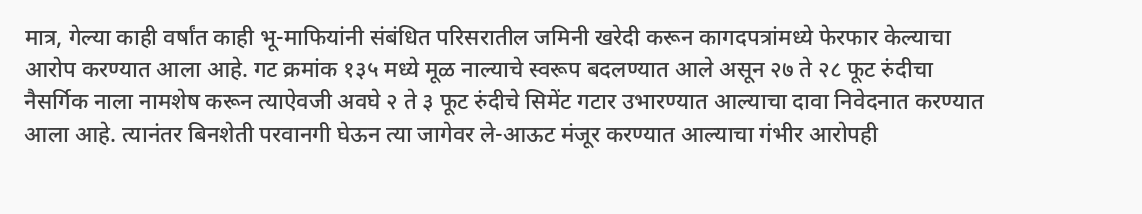मात्र, गेल्या काही वर्षांत काही भू-माफियांनी संबंधित परिसरातील जमिनी खरेदी करून कागदपत्रांमध्ये फेरफार केल्याचा आरोप करण्यात आला आहे. गट क्रमांक १३५ मध्ये मूळ नाल्याचे स्वरूप बदलण्यात आले असून २७ ते २८ फूट रुंदीचा नैसर्गिक नाला नामशेष करून त्याऐवजी अवघे २ ते ३ फूट रुंदीचे सिमेंट गटार उभारण्यात आल्याचा दावा निवेदनात करण्यात आला आहे. त्यानंतर बिनशेती परवानगी घेऊन त्या जागेवर ले-आऊट मंजूर करण्यात आल्याचा गंभीर आरोपही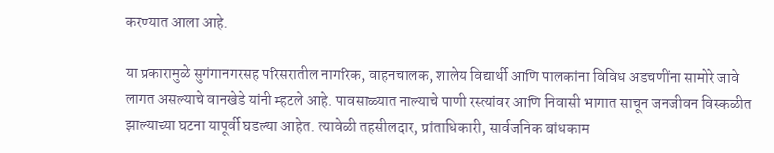करण्यात आला आहे.

या प्रकारामुळे सुगंगानगरसह परिसरातील नागरिक, वाहनचालक, शालेय विद्यार्थी आणि पालकांना विविध अडचणींना सामोरे जावे लागत असल्याचे वानखेडे यांनी म्हटले आहे. पावसाळ्यात नाल्याचे पाणी रस्त्यांवर आणि निवासी भागात साचून जनजीवन विस्कळीत झाल्याच्या घटना यापूर्वी घडल्या आहेत. त्यावेळी तहसीलदार, प्रांताधिकारी, सार्वजनिक बांधकाम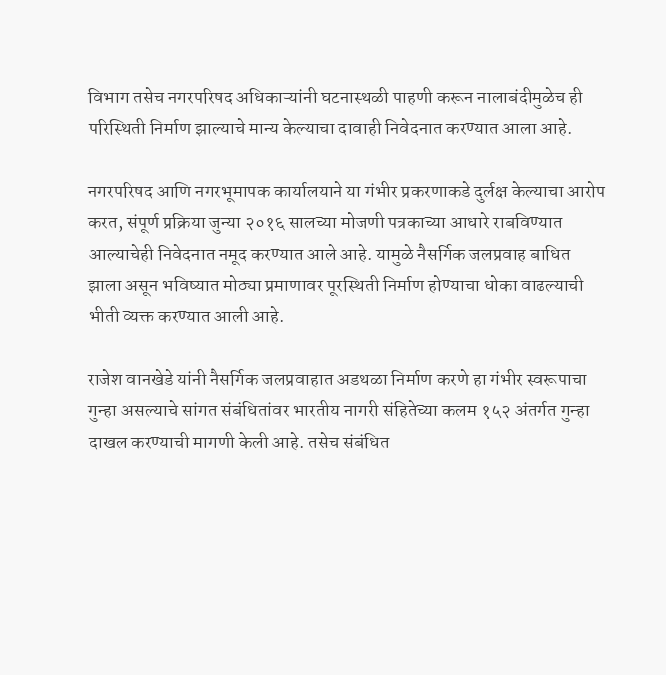विभाग तसेच नगरपरिषद अधिकाऱ्यांनी घटनास्थळी पाहणी करून नालाबंदीमुळेच ही परिस्थिती निर्माण झाल्याचे मान्य केल्याचा दावाही निवेदनात करण्यात आला आहे.

नगरपरिषद आणि नगरभूमापक कार्यालयाने या गंभीर प्रकरणाकडे दुर्लक्ष केल्याचा आरोप करत, संपूर्ण प्रक्रिया जुन्या २०१६ सालच्या मोजणी पत्रकाच्या आधारे राबविण्यात आल्याचेही निवेदनात नमूद करण्यात आले आहे. यामुळे नैसर्गिक जलप्रवाह बाधित झाला असून भविष्यात मोठ्या प्रमाणावर पूरस्थिती निर्माण होण्याचा धोका वाढल्याची भीती व्यक्त करण्यात आली आहे.

राजेश वानखेडे यांनी नैसर्गिक जलप्रवाहात अडथळा निर्माण करणे हा गंभीर स्वरूपाचा गुन्हा असल्याचे सांगत संबंधितांवर भारतीय नागरी संहितेच्या कलम १५२ अंतर्गत गुन्हा दाखल करण्याची मागणी केली आहे. तसेच संबंधित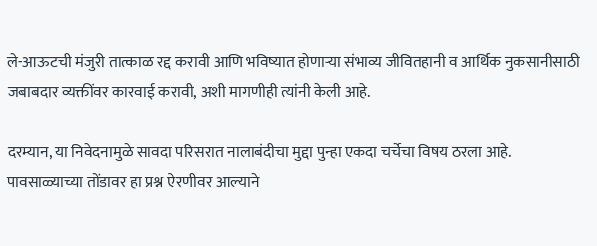ले-आऊटची मंजुरी तात्काळ रद्द करावी आणि भविष्यात होणाऱ्या संभाव्य जीवितहानी व आर्थिक नुकसानीसाठी जबाबदार व्यक्तींवर कारवाई करावी, अशी मागणीही त्यांनी केली आहे.

दरम्यान, या निवेदनामुळे सावदा परिसरात नालाबंदीचा मुद्दा पुन्हा एकदा चर्चेचा विषय ठरला आहे. पावसाळ्याच्या तोंडावर हा प्रश्न ऐरणीवर आल्याने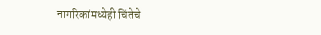नागरिकांमध्येही चिंतेचे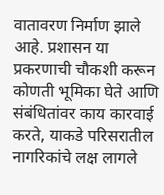वातावरण निर्माण झाले आहे. प्रशासन या प्रकरणाची चौकशी करून कोणती भूमिका घेते आणि संबंधितांवर काय कारवाई करते, याकडे परिसरातील नागरिकांचे लक्ष लागले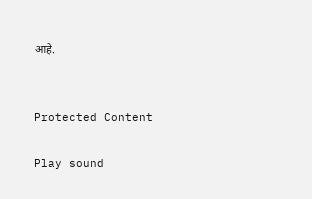आहे.


Protected Content

Play sound